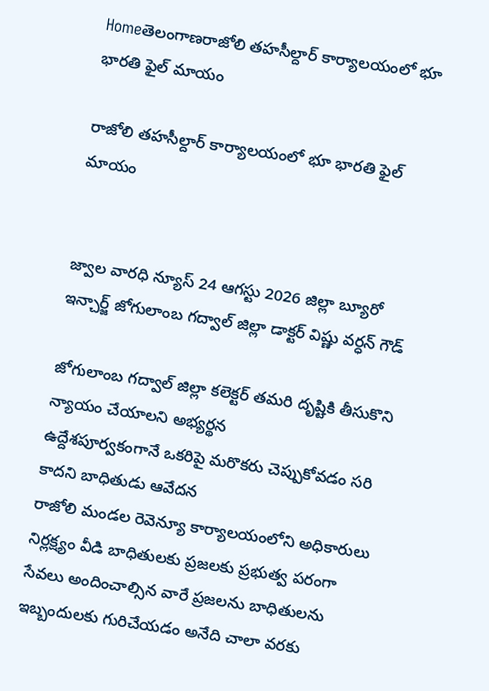Homeతెలంగాణరాజోలి తహసీల్దార్ కార్యాలయంలో భూ భారతి ఫైల్ మాయం

రాజోలి తహసీల్దార్ కార్యాలయంలో భూ భారతి ఫైల్ మాయం


జ్వాల వారధి న్యూస్ 24 ఆగస్టు 2026 జిల్లా బ్యూరో ఇన్చార్జ్ జోగులాంబ గద్వాల్ జిల్లా డాక్టర్ విష్ణు వర్ధన్ గౌడ్

జోగులాంబ గద్వాల్ జిల్లా కలెక్టర్ తమరి దృష్టికి తీసుకొని న్యాయం చేయాలని అభ్యర్థన
ఉద్దేశపూర్వకంగానే ఒకరిపై మరొకరు చెప్పుకోవడం సరి కాదని బాధితుడు ఆవేదన
రాజోలి మండల రెవెన్యూ కార్యాలయంలోని అధికారులు నిర్లక్ష్యం వీడి బాధితులకు ప్రజలకు ప్రభుత్వ పరంగా సేవలు అందించాల్సిన వారే ప్రజలను బాధితులను ఇబ్బందులకు గురిచేయడం అనేది చాలా వరకు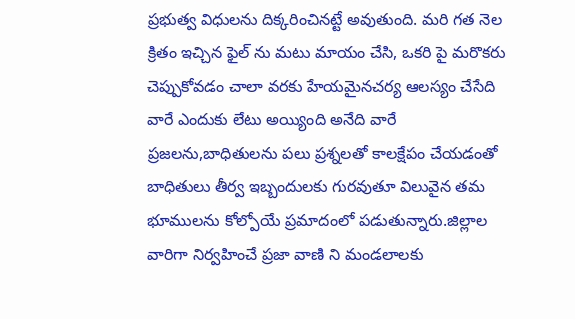ప్రభుత్వ విధులను దిక్కరించినట్టే అవుతుంది. మరి గత నెల క్రితం ఇచ్చిన ఫైల్ ను మటు మాయం చేసి, ఒకరి పై మరొకరు చెప్పుకోవడం చాలా వరకు హేయమైనచర్య ఆలస్యం చేసేది వారే ఎందుకు లేటు అయ్యింది అనేది వారే ప్రజలను,బాధితులను పలు ప్రశ్నలతో కాలక్షేపం చేయడంతో బాధితులు తీర్వ ఇబ్బందులకు గురవుతూ విలువైన తమ భూములను కోల్పోయే ప్రమాదంలో పడుతున్నారు.జిల్లాల వారిగా నిర్వహించే ప్రజా వాణి ని మండలాలకు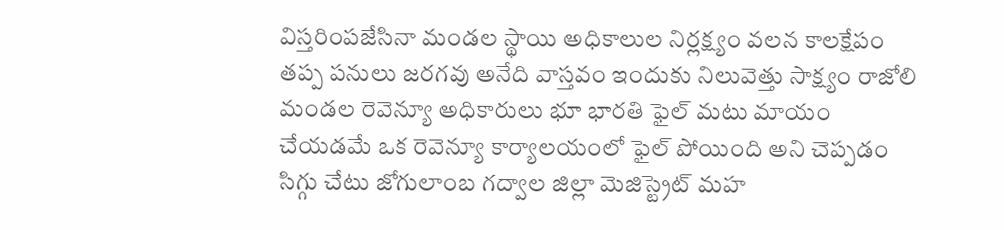విస్తరింపజేసినా మండల స్థాయి అధికాలుల నిర్లక్ష్యం వలన కాలక్షేపం తప్ప పనులు జరగవు అనేది వాస్తవం ఇందుకు నిలువెత్తు సాక్ష్యం రాజోలి మండల రెవెన్యూ అధికారులు భూ భారతి ఫైల్ మటు మాయం చేయడమే ఒక రెవెన్యూ కార్యాలయంలో ఫైల్ పోయింది అని చెప్పడం సిగ్గు చేటు జోగులాంబ గద్వాల జిల్లా మెజిస్ట్రెట్ మహ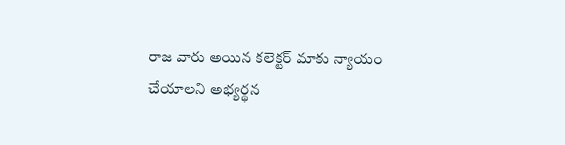రాజ వారు అయిన కలెక్టర్ మాకు న్యాయం చేయాలని అభ్యర్థన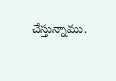చేస్తున్నాము.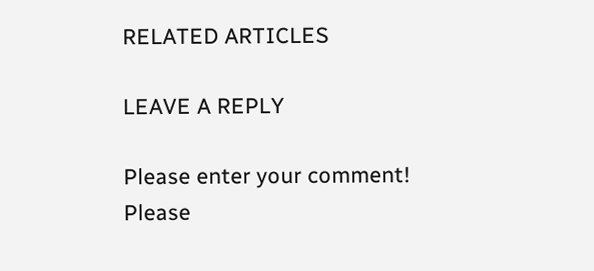RELATED ARTICLES

LEAVE A REPLY

Please enter your comment!
Please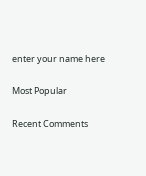enter your name here

Most Popular

Recent Comments